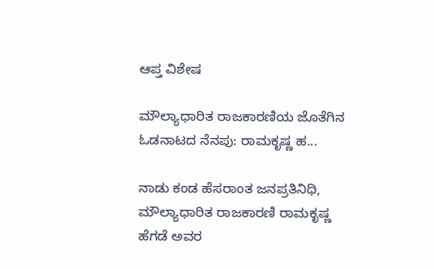ಆಪ್ತ ವಿಶೇಷ

ಮೌಲ್ಯಾಧಾರಿತ ರಾಜಕಾರಣಿಯ ಜೊತೆಗಿನ ಓಡನಾಟದ ನೆನಪು: ರಾಮಕೃಷ್ಣ ಹ...

ನಾಡು ಕಂಡ ಹೆಸರಾಂತ ಜನಪ್ರತಿನಿಧಿ, ಮೌಲ್ಯಾಧಾರಿತ ರಾಜಕಾರಣಿ ರಾಮಕೃಷ್ಣ ಹೆಗಡೆ ಅವರ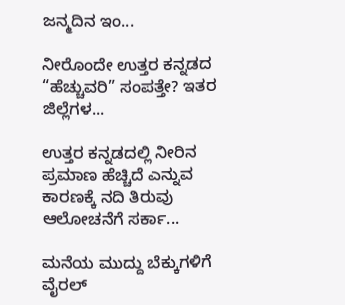ಜನ್ಮದಿನ ಇಂ...

ನೀರೊಂದೇ ಉತ್ತರ ಕನ್ನಡದ “ಹೆಚ್ಚುವರಿ” ಸಂಪತ್ತೇ? ಇತರ ಜಿಲ್ಲೆಗಳ...

ಉತ್ತರ ಕನ್ನಡದಲ್ಲಿ ನೀರಿನ ಪ್ರಮಾಣ ಹೆಚ್ಚಿದೆ ಎನ್ನುವ ಕಾರಣಕ್ಕೆ ನದಿ ತಿರುವು ಆಲೋಚನೆಗೆ ಸರ್ಕಾ...

ಮನೆಯ ಮುದ್ದು ಬೆಕ್ಕುಗಳಿಗೆ ವೈರಲ್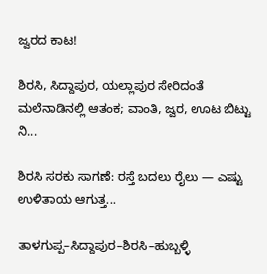ಜ್ವರದ ಕಾಟ!

ಶಿರಸಿ, ಸಿದ್ದಾಪುರ, ಯಲ್ಲಾಪುರ ಸೇರಿದಂತೆ ಮಲೆನಾಡಿನಲ್ಲಿ ಆತಂಕ; ವಾಂತಿ, ಜ್ವರ, ಊಟ ಬಿಟ್ಟು ನಿ...

ಶಿರಸಿ ಸರಕು ಸಾಗಣೆ: ರಸ್ತೆ ಬದಲು ರೈಲು — ಎಷ್ಟು ಉಳಿತಾಯ ಆಗುತ್ತ...

ತಾಳಗುಪ್ಪ–ಸಿದ್ದಾಪುರ–ಶಿರಸಿ–ಹುಬ್ಬಳ್ಳಿ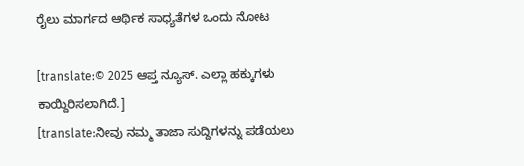ರೈಲು ಮಾರ್ಗದ ಆರ್ಥಿಕ ಸಾಧ್ಯತೆಗಳ ಒಂದು ನೋಟ

[translate:© 2025 ಆಪ್ತ ನ್ಯೂಸ್. ಎಲ್ಲಾ ಹಕ್ಕುಗಳು ಕಾಯ್ದಿರಿಸಲಾಗಿದೆ.]
[translate:ನೀವು ನಮ್ಮ ತಾಜಾ ಸುದ್ದಿಗಳನ್ನು ಪಡೆಯಲು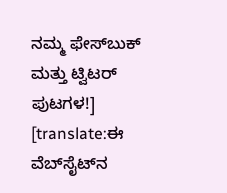ನಮ್ಮ ಫೇಸ್‌ಬುಕ್ ಮತ್ತು ಟ್ವಿಟರ್ ಪುಟಗಳ!]
[translate:ಈ ವೆಬ್‌ಸೈಟ್‌ನ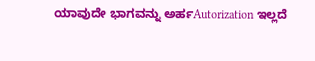ಯಾವುದೇ ಭಾಗವನ್ನು ಅರ್ಹAutorization ಇಲ್ಲದೆ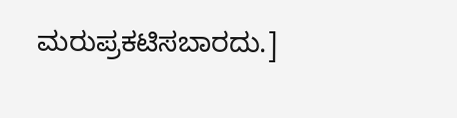ಮರುಪ್ರಕಟಿಸಬಾರದು.]